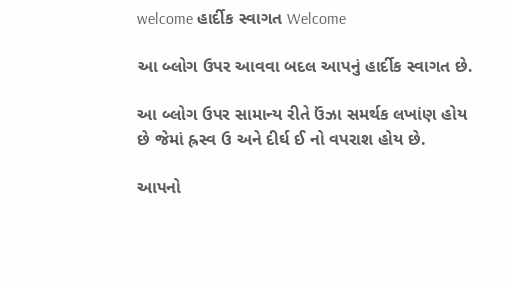welcome હાર્દીક સ્વાગત Welcome

આ બ્લોગ ઉપર આવવા બદલ આપનું હાર્દીક સ્વાગત છે.

આ બ્લોગ ઉપર સામાન્ય રીતે ઉંઝા સમર્થક લખાંણ હોય છે જેમાં હ્રસ્વ ઉ અને દીર્ઘ ઈ નો વપરાશ હોય છે.

આપનો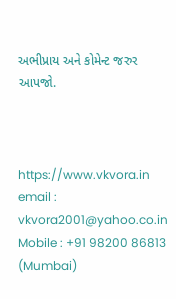અભીપ્રાય અને કોમેન્ટ જરુર આપજો.



https://www.vkvora.in
email : vkvora2001@yahoo.co.in
Mobile : +91 98200 86813 (Mumbai)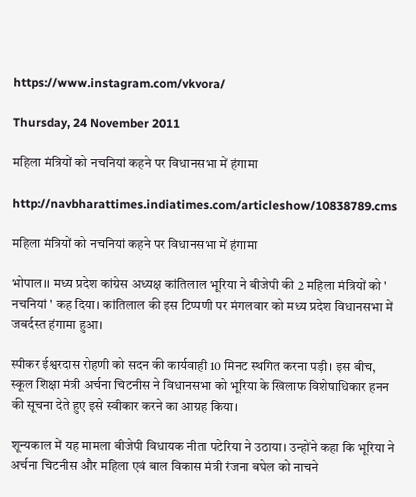https://www.instagram.com/vkvora/

Thursday, 24 November 2011

महिला मंत्रियों को नचनियां कहने पर विधानसभा में हंगामा

http://navbharattimes.indiatimes.com/articleshow/10838789.cms

महिला मंत्रियों को नचनियां कहने पर विधानसभा में हंगामा

भोपाल।। मध्य प्रदेश कांग्रेस अध्यक्ष कांतिलाल भूरिया ने बीजेपी की 2 महिला मंत्रियों को ' नचनियां ' कह दिया। कांतिलाल की इस टिप्पणी पर मंगलवार को मध्य प्रदेश विधानसभा में जबर्दस्त हंगामा हुआ।

स्पीकर ईश्वरदास रोहणी को सदन की कार्यवाही 10 मिनट स्थगित करना पड़ी। इस बीच, स्कूल शिक्षा मंत्री अर्चना चिटनीस ने विधानसभा को भूरिया के खिलाफ विशेषाधिकार हनन की सूचना देते हुए इसे स्वीकार करने का आग्रह किया।

शून्यकाल में यह मामला बीजेपी विधायक नीता पटेरिया ने उठाया। उन्होंने कहा कि भूरिया ने अर्चना चिटनीस और महिला एवं बाल विकास मंत्री रंजना बघेल को नाचने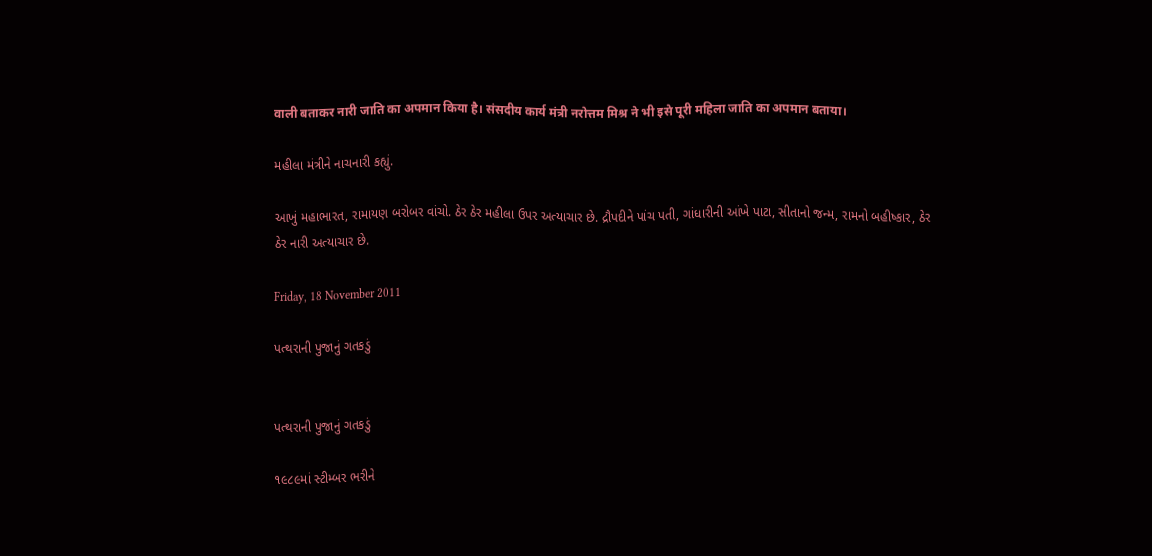वाली बताकर नारी जाति का अपमान किया है। संसदीय कार्य मंत्री नरोत्तम मिश्र ने भी इसे पूरी महिला जाति का अपमान बताया।

મહીલા મંત્રીને નાચનારી કહ્યું.

આખું મહાભારત, રામાયણ બરોબર વાંચો. ઠેર ઠેર મહીલા ઉપર અત્યાચાર છે. દ્રૌપદીને પાંચ પતી, ગાંધારીની આંખે પાટા, સીતાનો જન્મ, રામનો બહીષ્કાર, ઠેર ઠેર નારી અત્યાચાર છે.

Friday, 18 November 2011

પત્થરાની પુજાનું ગતકડું


પત્થરાની પુજાનું ગતકડું

૧૯૮૯માં સ્ટીમ્બર ભરીને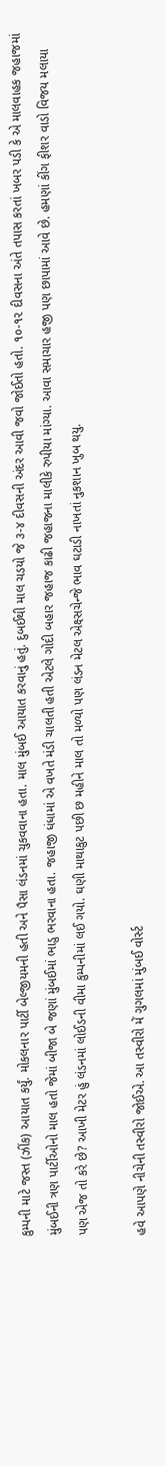કુમ્પની માટે જસ્ત (ઝીંક) આયાત કર્યું. મોકલનાર પાર્ટી બેલ્જીયમની હતી અને પૈસા લંડનમાં ચુકવવાના હતા. માલ મુંબઈ આયાત કરવાનું હતું. દુબઈથી માલ ચડયો જે ૩-૪ દીવસની અંદર આવી જવો જોઈતો હતો. ૧૦-૧૨ દીવસના અંતે તપાસ કરતાં ખબર પડી કે એ માલવાહક જહાજમાં મુંબઈની ત્રણ પાર્ટીઓનો માલ હતો જેમાં બીજા બે જણાં મુંબઈમાં ભાડુ ભરવાના હતા. જહાજી ધંધામાં એ વખતે મંડી ચાલતી હતી એટલે ગોદી બહાર જહાજ કાઢી જહાજના માલીકે રુપીયા માંગ્યા. આવા સમાચાર હજી પણ છાપામાં આવે છે. હમણાં કીંગ ફીશર વાડો વિજય મલાયા પણ એજ તો કરે છે? આખી મેટર હું લંડનમાં લોઈડની વીમા કુમ્પનીમાં લઈ ગયો. ઘણી માથાકુટ પછી છ મહીને માલ તો મળ્યો પણ લંડન મેટલ એક્ષ્સચેન્જે ભાવ ઘટાડી નાખતાં નુકશાન ખુબ થયુ.

હવે આપણે નીચેની તસ્વીરો જોઈએ. આ તસ્વીરો મેં ગુગલમાં મુંબઈ વોર્સ્ટ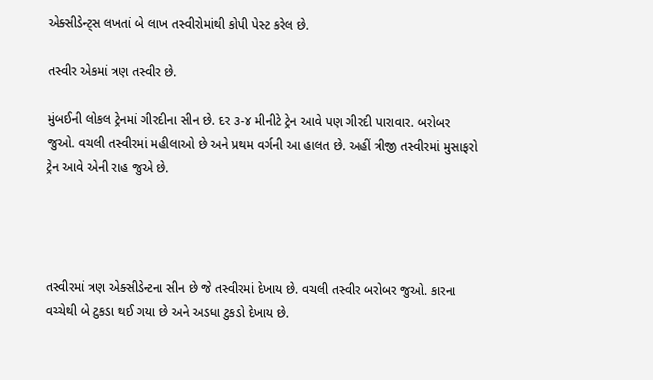એક્સીડેન્ટ્સ લખતાં બે લાખ તસ્વીરોમાંથી કોપી પેસ્ટ કરેલ છે.

તસ્વીર એકમાં ત્રણ તસ્વીર છે.

મુંબઈની લોકલ ટ્રેનમાં ગીરદીના સીન છે. દર ૩-૪ મીનીટે ટ્રેન આવે પણ ગીરદી પારાવાર. બરોબર જુઓ. વચલી તસ્વીરમાં મહીલાઓ છે અને પ્રથમ વર્ગની આ હાલત છે. અહીં ત્રીજી તસ્વીરમાં મુસાફરો ટ્રેન આવે એની રાહ જુએ છે.




તસ્વીરમાં ત્રણ એક્સીડેન્ટના સીન છે જે તસ્વીરમાં દેખાય છે. વચલી તસ્વીર બરોબર જુઓ. કારના વચ્ચેથી બે ટુકડા થઈ ગયા છે અને અડધા ટુકડો દેખાય છે.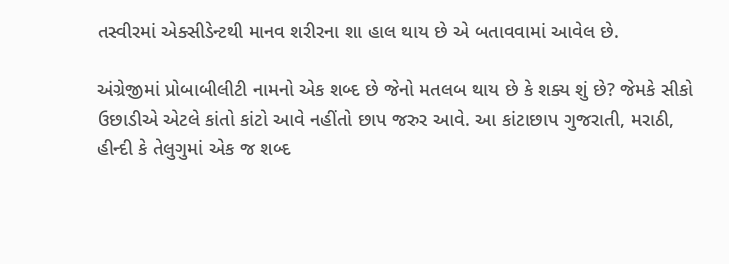તસ્વીરમાં એક્સીડેન્ટથી માનવ શરીરના શા હાલ થાય છે એ બતાવવામાં આવેલ છે.

અંગ્રેજીમાં પ્રોબાબીલીટી નામનો એક શબ્દ છે જેનો મતલબ થાય છે કે શક્ય શું છે? જેમકે સીકો ઉછાડીએ એટલે કાંતો કાંટો આવે નહીંતો છાપ જરુર આવે. આ કાંટાછાપ ગુજરાતી, મરાઠી, હીન્દી કે તેલુગુમાં એક જ શબ્દ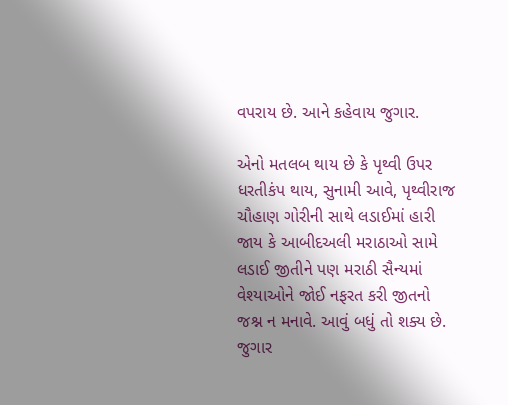વપરાય છે. આને કહેવાય જુગાર.

એનો મતલબ થાય છે કે પૃથ્વી ઉપર ધરતીકંપ થાય, સુનામી આવે, પૃથ્વીરાજ ચૌહાણ ગોરીની સાથે લડાઈમાં હારી જાય કે આબીદઅલી મરાઠાઓ સામે લડાઈ જીતીને પણ મરાઠી સૈન્યમાં વેશ્યાઓને જોઈ નફરત કરી જીતનો જશ્ન ન મનાવે. આવું બધું તો શક્ય છે. જુગાર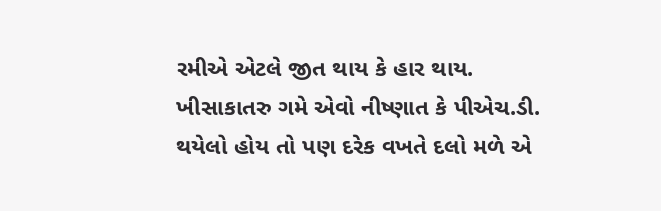રમીએ એટલે જીત થાય કે હાર થાય. ખીસાકાતરુ ગમે એવો નીષ્ણાત કે પીએચ.ડી. થયેલો હોય તો પણ દરેક વખતે દલો મળે એ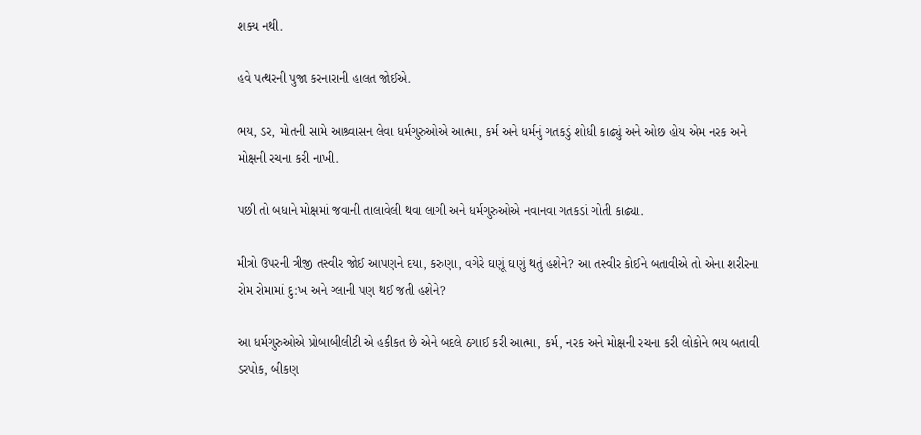શક્ય નથી.

હવે પત્થરની પુજા કરનારાની હાલત જોઈએ.

ભય, ડર, મોતની સામે આશ્ર્વાસન લેવા ધર્મગુરુઓએ આત્મા, કર્મ અને ધર્મનું ગતકડું શોધી કાઢ્યું અને ઓછ હોય એમ નરક અને મોક્ષની રચના કરી નાખી.

પછી તો બધાને મોક્ષમાં જવાની તાલાવેલી થવા લાગી અને ધર્મગુરુઓએ નવાનવા ગતકડાં ગોતી કાઢ્યા.

મીત્રો ઉપરની ત્રીજી તસ્વીર જોઈ આપણને દયા, કરુણા, વગેરે ઘણૂં ઘણું થતું હશેને? આ તસ્વીર કોઈને બતાવીએ તો એના શરીરના રોમ રોમામાં દુ:ખ અને ગ્લાની પણ થઈ જતી હશેને?

આ ધર્મગુરુઓએ પ્રોબાબીલીટી એ હકીકત છે એને બદલે ઠગાઈ કરી આત્મા, કર્મ, નરક અને મોક્ષની રચના કરી લોકોને ભય બતાવી ડરપોક, બીકણ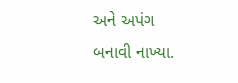અને અપંગ બનાવી નાખ્યા.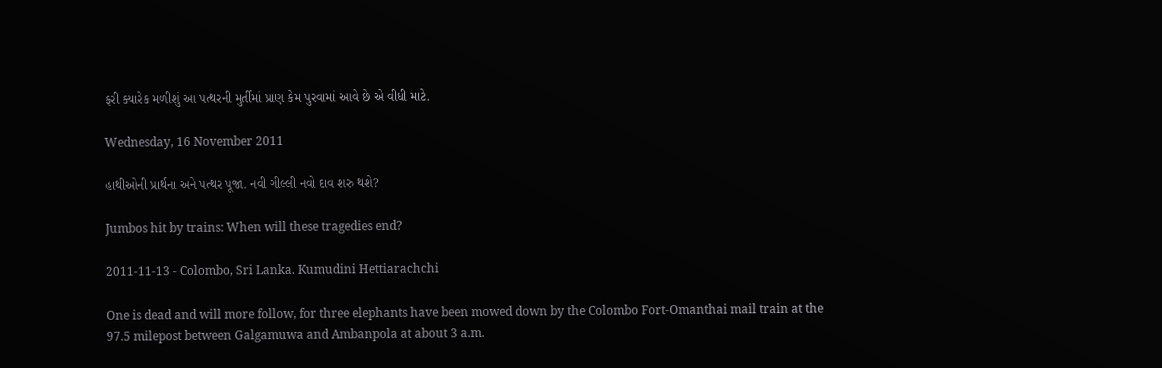ફરી ક્યારેક મળીશું આ પત્થરની મુર્તીમાં પ્રાણ કેમ પુરવામાં આવે છે એ વીધી માટે.

Wednesday, 16 November 2011

હાથીઓની પ્રાર્થના અને પત્થર પૂજા. નવી ગીલ્લી નવો દાવ શરુ થશે?

Jumbos hit by trains: When will these tragedies end?

2011-11-13 - Colombo, Sri Lanka. Kumudini Hettiarachchi

One is dead and will more follow, for three elephants have been mowed down by the Colombo Fort-Omanthai mail train at the 97.5 milepost between Galgamuwa and Ambanpola at about 3 a.m.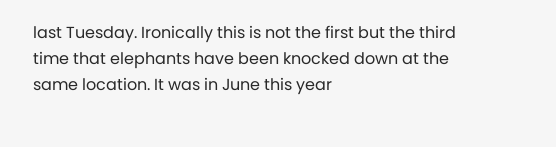last Tuesday. Ironically this is not the first but the third time that elephants have been knocked down at the same location. It was in June this year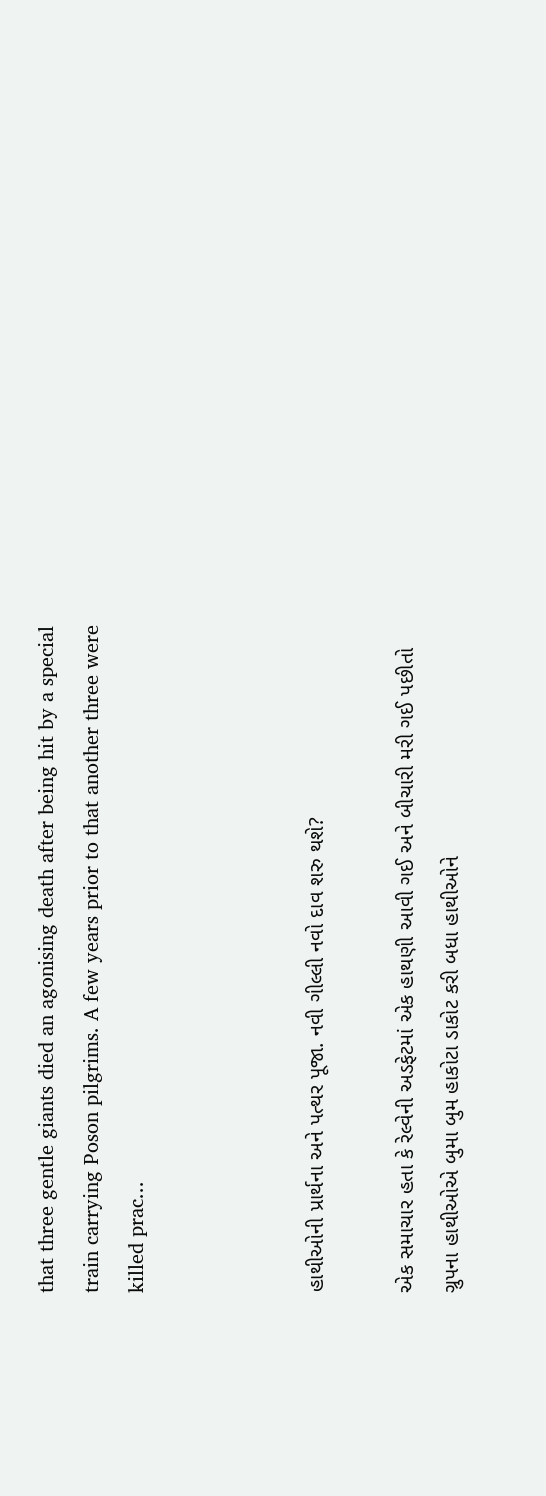that three gentle giants died an agonising death after being hit by a special train carrying Poson pilgrims. A few years prior to that another three were killed prac...



હાથીઓની પ્રાર્થના અને પત્થર પૂજા. નવી ગીલ્લી નવો દાવ શરુ થશે?

એક સમાચાર હતા કે રેલ્વેની અડફેટમાં એક હાથણી આવી ગઈ અને બીચારી મરી ગઈ પછીતો ગ્રુપના હાથીઓએ બુમા બુમ હાકોટા ડાકોટ કરી બધા હાથીઓને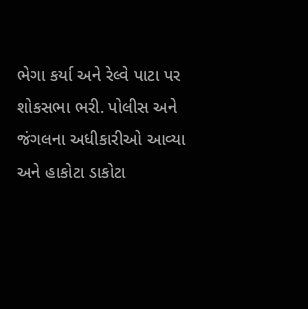ભેગા કર્યા અને રેલ્વે પાટા પર શોકસભા ભરી. પોલીસ અને જંગલના અધીકારીઓ આવ્યા અને હાકોટા ડાકોટા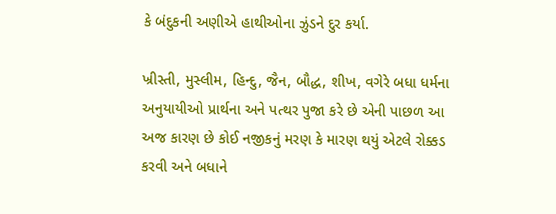કે બંદુકની અણીએ હાથીઓના ઝુંડને દુર કર્યા.

ખ્રીસ્તી, મુસ્લીમ, હિન્દુ, જૈન, બૌદ્ધ, શીખ, વગેરે બધા ધર્મના અનુયાયીઓ પ્રાર્થના અને પત્થર પુજા કરે છે એની પાછળ આ અજ કારણ છે કોઈ નજીકનું મરણ કે મારણ થયું એટલે રોક્કડ કરવી અને બધાને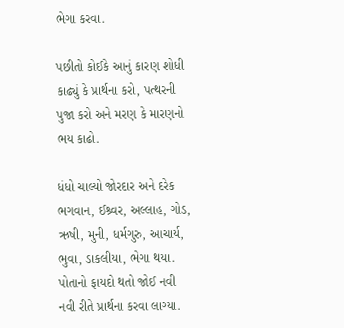ભેગા કરવા.

પછીતો કોઈકે આનું કારણ શોધી કાઢ્યું કે પ્રાર્થના કરો, પત્થરની પુજા કરો અને મરણ કે મારણનો ભય કાઢો.

ધંધો ચાલ્યો જોરદાર અને દરેક ભગવાન, ઈશ્ર્વર, અલ્લાહ, ગોડ, ઋષી, મુની, ધર્મગુરુ, આચાર્ય, ભુવા, ડાકલીયા, ભેગા થયા. પોતાનો ફાયદો થતો જોઈ નવી નવી રીતે પ્રાર્થના કરવા લાગ્યા.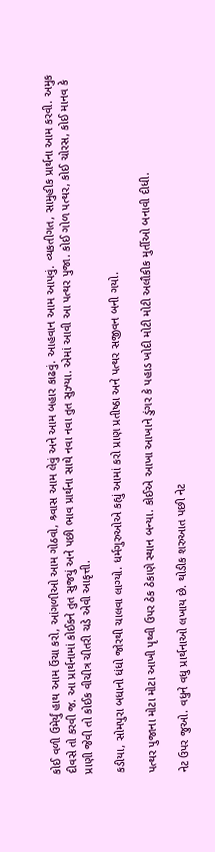કોઈ વળી ઉમેર્યું હાથ આમ ઉંચા કરો, આંગળીઓ આમ ગોઠવો, શ્ર્વાસ આમ લેવું અને આમ બહાર કાઢવું. આહવાન આમ આપવું. વ્યકતીગત, સામુહીક પ્રાર્થના આમ કરવી. અમુક દીવસે તો કરવી જ. આ પ્રાર્થનામાં કોઈકને તુત સુજયું અને પછી ભાવ પ્રાર્થના સાથે નવા નવા તુત સુઝ્યા. એમાં આવી આ પત્થર પુજા. કોઈ ગોળ પત્થર, કોઈ ચોરસ, કોઈ માનવ કે પ્રાણી જેવી તો કોઈક વીચીત્ર ચીતરી ચડે એવી આકૃત્તી.

કડીયા, સોમપુરા બધાનો ધંધો જોરથી ચાલવા લાગ્યો. ધર્મગુરુઓએ કહ્યું આમાં કરો પ્રાણ પ્રતીષ્ઠા અને પત્થર સજીવન બની ગયો.

પત્થર પુજાના મોટા મોટા આખી પૃથ્વી ઉપર ઠેક ઠેકાણે સ્થાન બન્યા. કોઈએ આખા આખાને ડુંગર કે પહાડ ખોદી મોટી મોટી અલૌકીક મુર્તીઓ બનાવી દીધી.

નેટ ઉપર જુઓ. વધુને વધુ પ્રાર્થનાઓ લખાય છે. થોડીક શરુઆત પછી નેટ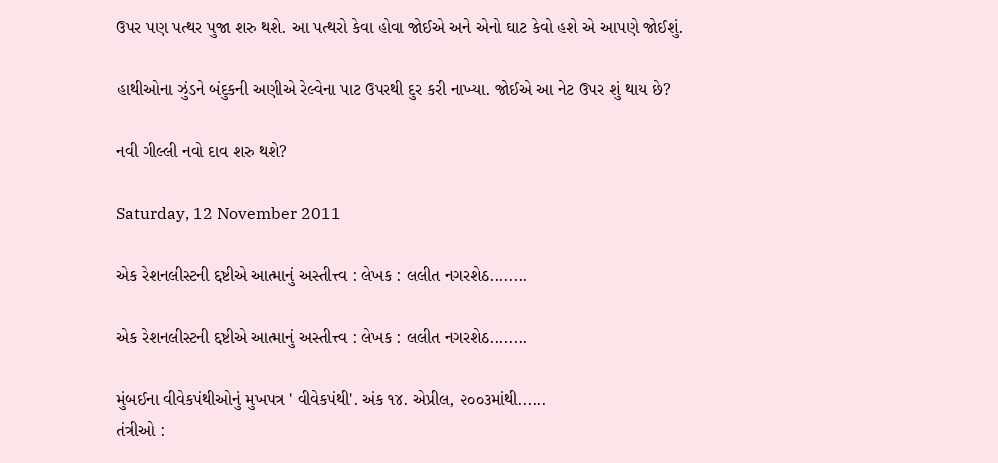ઉપર પણ પત્થર પુજા શરુ થશે. આ પત્થરો કેવા હોવા જોઈએ અને એનો ઘાટ કેવો હશે એ આપણે જોઈશું.

હાથીઓના ઝુંડને બંદુકની અણીએ રેલ્વેના પાટ ઉપરથી દુર કરી નાખ્યા. જોઈએ આ નેટ ઉપર શું થાય છે?

નવી ગીલ્લી નવો દાવ શરુ થશે?

Saturday, 12 November 2011

એક રેશનલીસ્ટની દ્દષ્ટીએ આત્માનું અસ્તીત્ત્વ : લેખક : લલીત નગરશેઠ........

એક રેશનલીસ્ટની દ્દષ્ટીએ આત્માનું અસ્તીત્ત્વ : લેખક : લલીત નગરશેઠ........

મુંબઈના વીવેકપંથીઓનું મુખપત્ર ' વીવેકપંથી'. અંક ૧૪. એપ્રીલ, ૨૦૦૩માંથી......
તંત્રીઓ :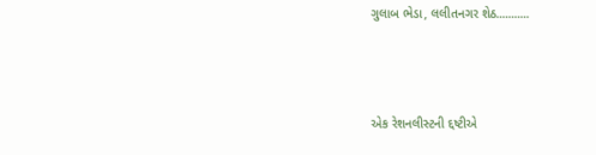ગુલાબ ભેડા, લલીતનગર શેઠ...........



એક રેશનલીસ્ટની દ્દષ્ટીએ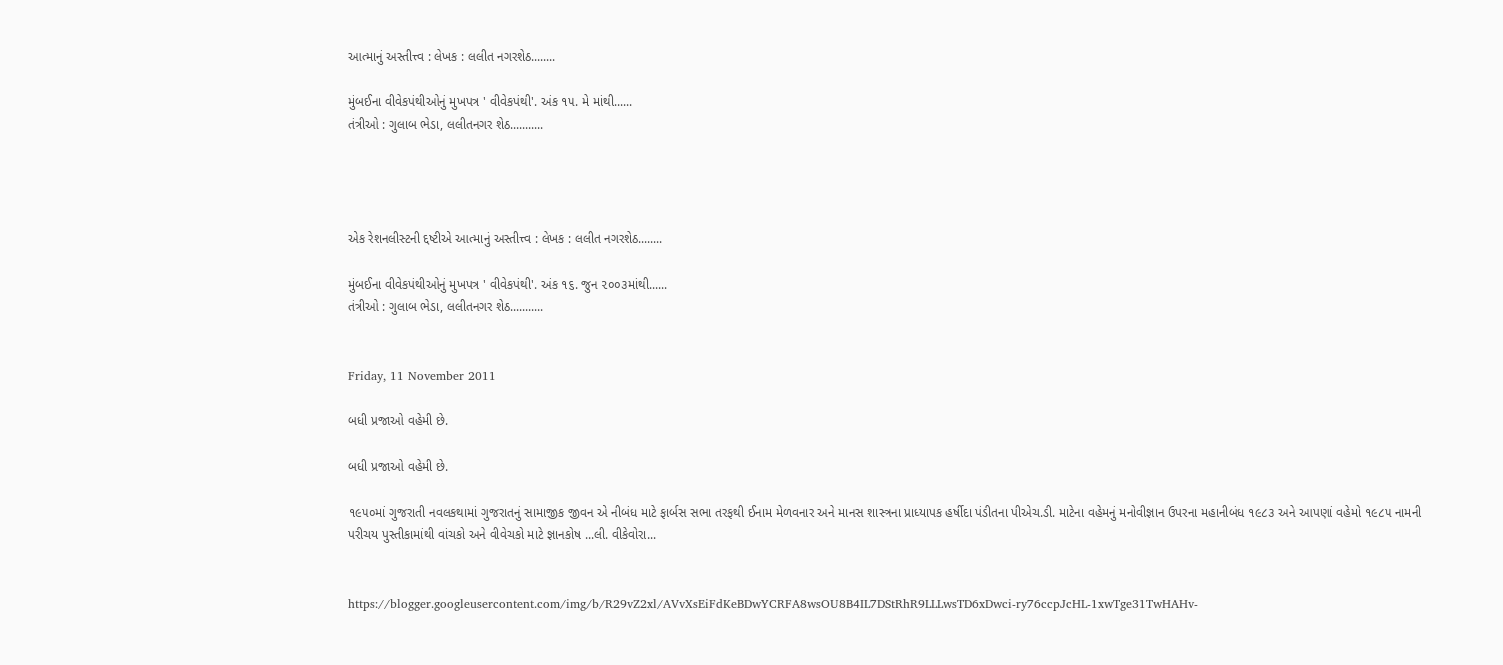આત્માનું અસ્તીત્ત્વ : લેખક : લલીત નગરશેઠ........

મુંબઈના વીવેકપંથીઓનું મુખપત્ર ' વીવેકપંથી'. અંક ૧૫. મે માંથી......
તંત્રીઓ : ગુલાબ ભેડા, લલીતનગર શેઠ...........




એક રેશનલીસ્ટની દ્દષ્ટીએ આત્માનું અસ્તીત્ત્વ : લેખક : લલીત નગરશેઠ........

મુંબઈના વીવેકપંથીઓનું મુખપત્ર ' વીવેકપંથી'. અંક ૧૬. જુન ૨૦૦૩માંથી......
તંત્રીઓ : ગુલાબ ભેડા, લલીતનગર શેઠ...........


Friday, 11 November 2011

બધી પ્રજાઓ વહેમી છે.

બધી પ્રજાઓ વહેમી છે.

૧૯૫૦માં ગુજરાતી નવલકથામાં ગુજરાતનું સામાજીક જીવન એ નીબંધ માટે ફાર્બસ સભા તરફથી ઈનામ મેળવનાર અને માનસ શાસ્ત્રના પ્રાધ્યાપક હર્ષીદા પંડીતના પીએચ.ડી. માટેના વહેમનું મનોવીજ્ઞાન ઉપરના મહાનીબંધ ૧૯૮૩ અને આપણાં વહેમો ૧૯૮૫ નામની પરીચય પુસ્તીકામાંથી વાંચકો અને વીવેચકો માટે જ્ઞાનકોષ ...લી. વીકેવોરા...


https://blogger.googleusercontent.com/img/b/R29vZ2xl/AVvXsEiFdKeBDwYCRFA8wsOU8B4IL7DStRhR9LLLwsTD6xDwci-ry76ccpJcHL-1xwTge31TwHAHv-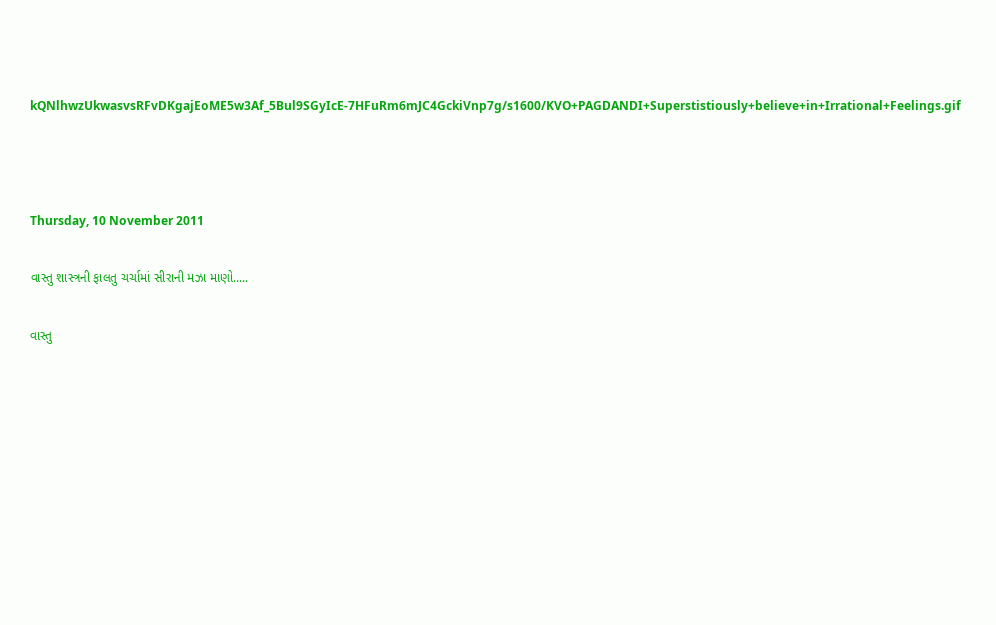kQNlhwzUkwasvsRFvDKgajEoME5w3Af_5Bul9SGyIcE-7HFuRm6mJC4GckiVnp7g/s1600/KVO+PAGDANDI+Superstistiously+believe+in+Irrational+Feelings.gif



Thursday, 10 November 2011

વાસ્તુ શાસ્ત્રની ફાલતુ ચર્ચામાં સીરાની મઝા માણો.....

વાસ્તુ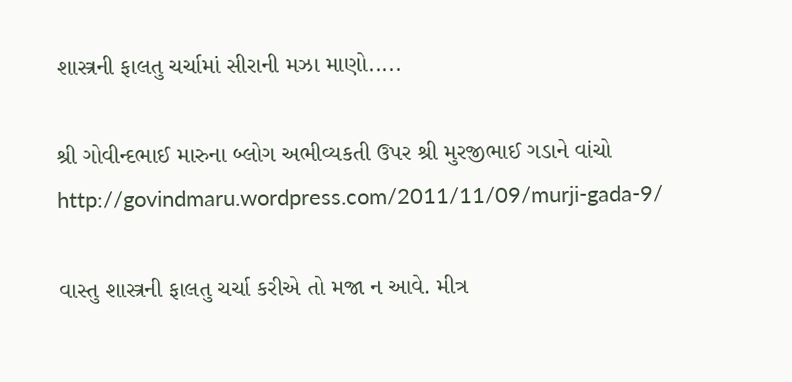શાસ્ત્રની ફાલતુ ચર્ચામાં સીરાની મઝા માણો.....

શ્રી ગોવીન્દભાઈ મારુના બ્લોગ અભીવ્યકતી ઉપર શ્રી મુરજીભાઈ ગડાને વાંચો
http://govindmaru.wordpress.com/2011/11/09/murji-gada-9/

વાસ્તુ શાસ્ત્રની ફાલતુ ચર્ચા કરીએ તો મજા ન આવે. મીત્ર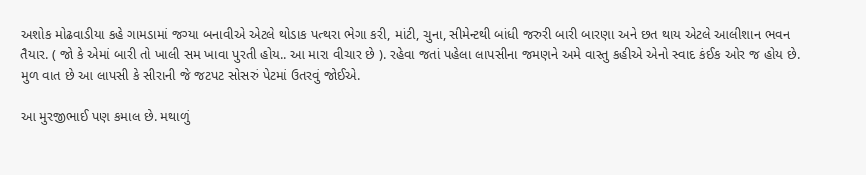અશોક મોઢવાડીયા કહે ગામડામાં જગ્યા બનાવીએ એટલે થોડાક પત્થરા ભેગા કરી, માંટી, ચુના, સીમેન્ટથી બાંધી જરુરી બારી બારણા અને છત થાય એટલે આલીશાન ભવન તૈયાર. ( જો કે એમાં બારી તો ખાલી સમ ખાવા પુરતી હોય.. આ મારા વીચાર છે ). રહેવા જતાં પહેલા લાપસીના જમણને અમે વાસ્તુ કહીએ એનો સ્વાદ કંઈક ઓર જ હોય છે. મુળ વાત છે આ લાપસી કે સીરાની જે જટપટ સોસરું પેટમાં ઉતરવું જોઈએ.

આ મુરજીભાઈ પણ કમાલ છે. મથાળું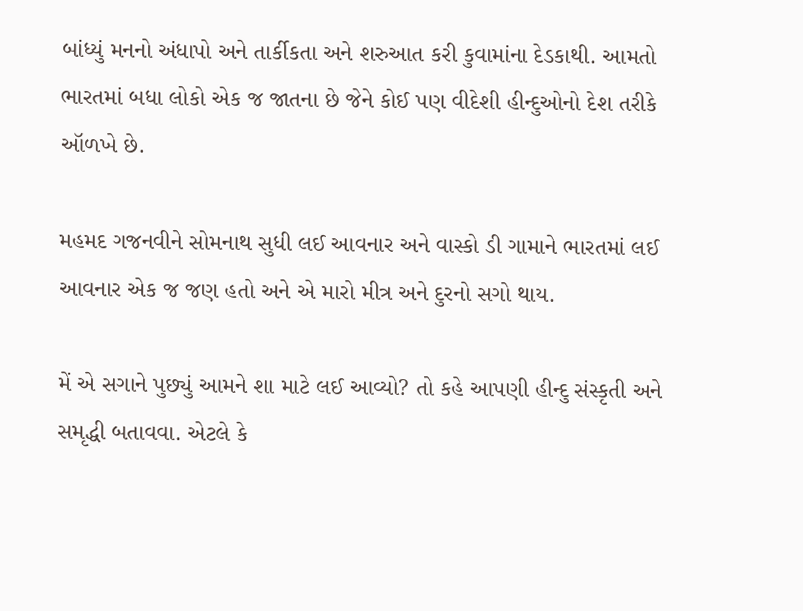બાંધ્યું મનનો અંધાપો અને તાર્કીકતા અને શરુઆત કરી કુવામાંના દેડકાથી. આમતો ભારતમાં બધા લોકો એક જ જાતના છે જેને કોઈ પણ વીદેશી હીન્દુઓનો દેશ તરીકે ઑળખે છે.

મહમદ ગજનવીને સોમનાથ સુધી લઈ આવનાર અને વાસ્કો ડી ગામાને ભારતમાં લઈ આવનાર એક જ જણ હતો અને એ મારો મીત્ર અને દુરનો સગો થાય.

મેં એ સગાને પુછ્યું આમને શા માટે લઈ આવ્યો? તો કહે આપણી હીન્દુ સંસ્કૃતી અને સમૃદ્ધી બતાવવા. એટલે કે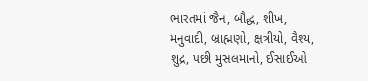ભારતમાં જૈન, બૌદ્ધ, શીખ, મનુવાદી, બ્રાહ્મણો, ક્ષત્રીયો, વૈશ્ય, શુદ્ર, પછી મુસલમાનો, ઈસાઈઓ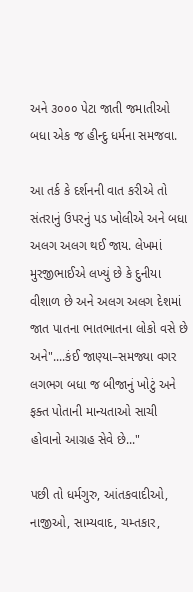અને ૩૦૦૦ પેટા જાતી જમાતીઓ બધા એક જ હીન્દુ ધર્મના સમજવા.

આ તર્ક કે દર્શનની વાત કરીએ તો સંતરાનું ઉપરનું પડ ખોલીએ અને બધા અલગ અલગ થઈ જાય. લેખમાં મુરજીભાઈએ લખ્યું છે કે દુનીયા વીશાળ છે અને અલગ અલગ દેશમાં જાત પાતના ભાતભાતના લોકો વસે છે અને"....કંઈ જાણ્યા–સમજ્યા વગર લગભગ બધા જ બીજાનું ખોટું અને ફક્ત પોતાની માન્યતાઓ સાચી હોવાનો આગ્રહ સેવે છે..."

પછી તો ધર્મગુરુ, આંતકવાદીઓ, નાજીઓ, સામ્યવાદ, ચમ્તકાર,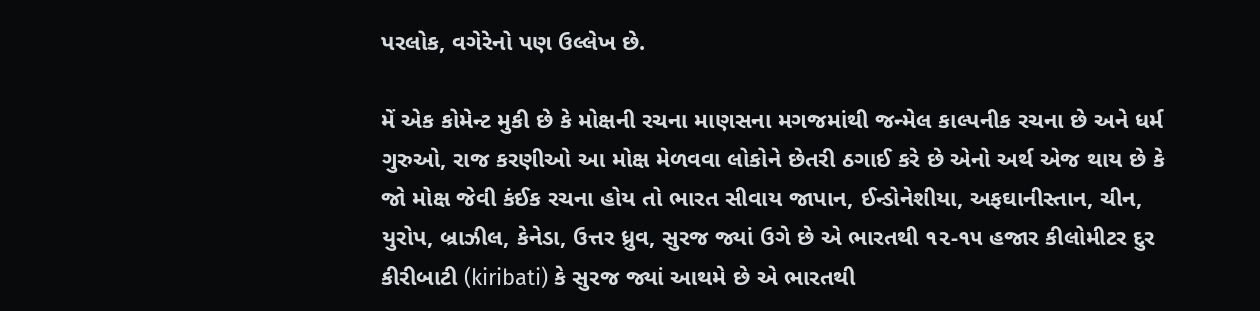પરલોક, વગેરેનો પણ ઉલ્લેખ છે.

મેં એક કોમેન્ટ મુકી છે કે મોક્ષની રચના માણસના મગજમાંથી જન્મેલ કાલ્પનીક રચના છે અને ધર્મ ગુરુઓ, રાજ કરણીઓ આ મોક્ષ મેળવવા લોકોને છેતરી ઠગાઈ કરે છે એનો અર્થ એજ થાય છે કે જો મોક્ષ જેવી કંઈક રચના હોય તો ભારત સીવાય જાપાન, ઈન્ડોનેશીયા, અફઘાનીસ્તાન, ચીન, યુરોપ, બ્રાઝીલ, કેનેડા, ઉત્તર ધ્રુવ, સુરજ જ્યાં ઉગે છે એ ભારતથી ૧૨-૧૫ હજાર કીલોમીટર દુર કીરીબાટી (kiribati) કે સુરજ જ્યાં આથમે છે એ ભારતથી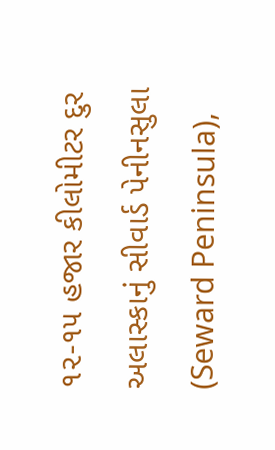૧૨-૧૫ હજાર કીલોમીટર દુર અલાસ્કાનું સીવાર્ડ પેનીનસુલા (Seward Peninsula),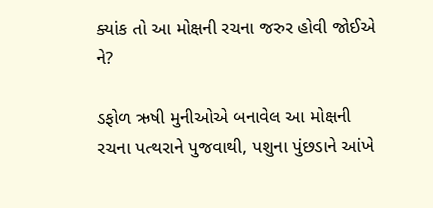ક્યાંક તો આ મોક્ષની રચના જરુર હોવી જોઈએ ને?

ડફોળ ઋષી મુનીઓએ બનાવેલ આ મોક્ષની રચના પત્થરાને પુજવાથી, પશુના પુંછડાને આંખે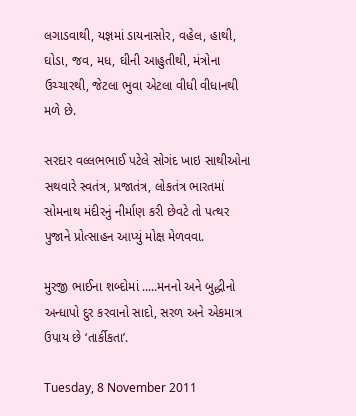લગાડવાથી, યજ્ઞમાં ડાયનાસોર, વહેલ, હાથી, ઘોડા, જવ, મધ, ઘીની આહુતીથી, મંત્રોના ઉચ્ચારથી, જેટલા ભુવા એટલા વીધી વીધાનથી મળે છે.

સરદાર વલ્લભભાઈ પટેલે સોગંદ ખાઇ સાથીઓના સથવારે સ્વતંત્ર, પ્રજાતંત્ર, લોકતંત્ર ભારતમાં સોમનાથ મંદીરનું નીર્માણ કરી છેવટે તો પત્થર પુજાને પ્રોત્સાહન આપ્યું મોક્ષ મેળવવા.

મુરજી ભાઈના શબ્દોમાં .....મનનો અને બુદ્ધીનો અન્ધાપો દુર કરવાનો સાદો, સરળ અને એકમાત્ર ઉપાય છે ‘તાર્કીકતા’.

Tuesday, 8 November 2011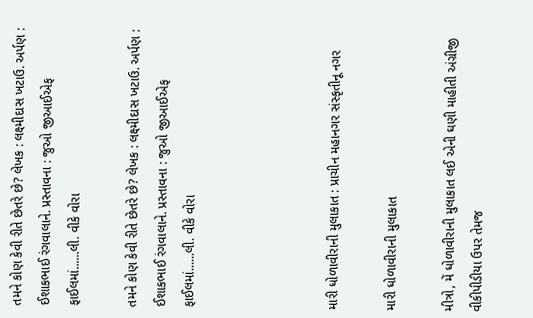તમને કોણ કેવી રીતે છેતરે છે? લેખક : લક્ષ્મીદાસ ખટાઉ. અર્પણ : ઈશાકભાઈ રંગવાલાને. પ્રસ્તાવના : જુઓ જીઆઈએફ ફાઈલમાં......લી. વીકે વોરા

તમને કોણ કેવી રીતે છેતરે છે? લેખક : લક્ષ્મીદાસ ખટાઉ. અર્પણ : ઈશાકભાઈ રંગવાલાને. પ્રસ્તાવના : જુઓ જીઆઈએફ ફાઈલમાં......લી. વીકે વોરા




મારી ધોળાવીરાની મુલાકાત : પ્રાચીન મહાનગર સંસ્કૃતીનૂ નગર

મારી ધોળાવીરાની મુલાકાત

મીત્રો, મેં ધોળાવીરાની મુલાકાત લઈ એની ઘણી માહીતી અંગ્રીજી વીકીપીડીયા ઉપર તેમજ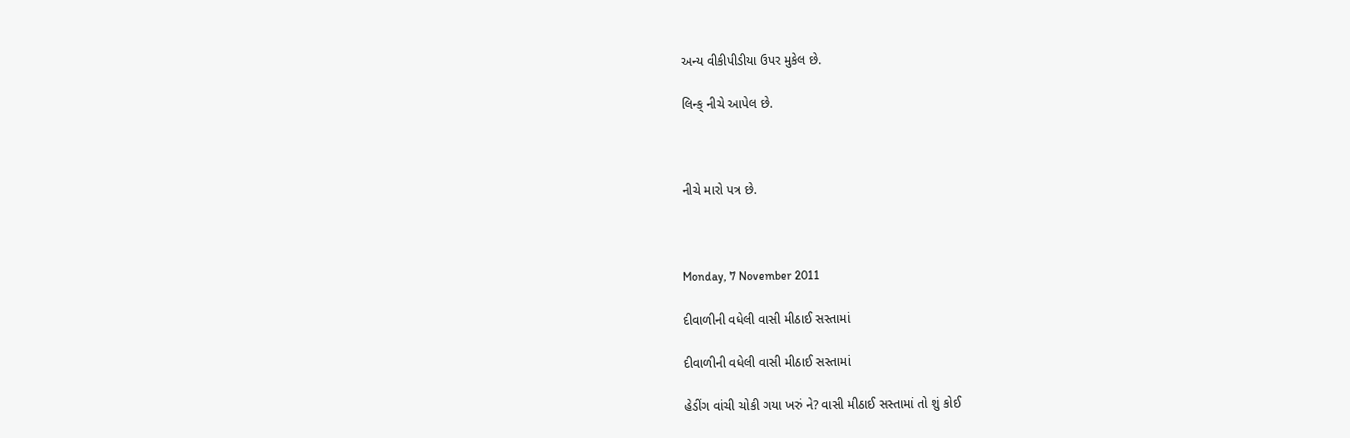અન્ય વીકીપીડીયા ઉપર મુકેલ છે.

લિન્ક્ નીચે આપેલ છે.



નીચે મારો પત્ર છે.



Monday, 7 November 2011

દીવાળીની વધેલી વાસી મીઠાઈ સસ્તામાં

દીવાળીની વધેલી વાસી મીઠાઈ સસ્તામાં

હેડીંગ વાંચી ચોકી ગયા ખરું ને? વાસી મીઠાઈ સસ્તામાં તો શું કોઈ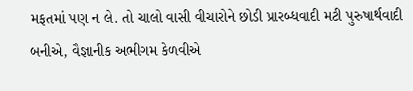મફતમાં પણ ન લે. તો ચાલો વાસી વીચારોને છોડી પ્રારબ્ધવાદી મટી પુરુષાર્થવાદી બનીએ, વૈજ્ઞાનીક અભીગમ કેળવીએ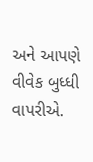અને આપણે વીવેક બુધ્ધી વાપરીએ.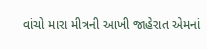વાંચો મારા મીત્રની આખી જાહેરાત એમનાં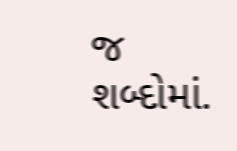જ શબ્દોમાં.